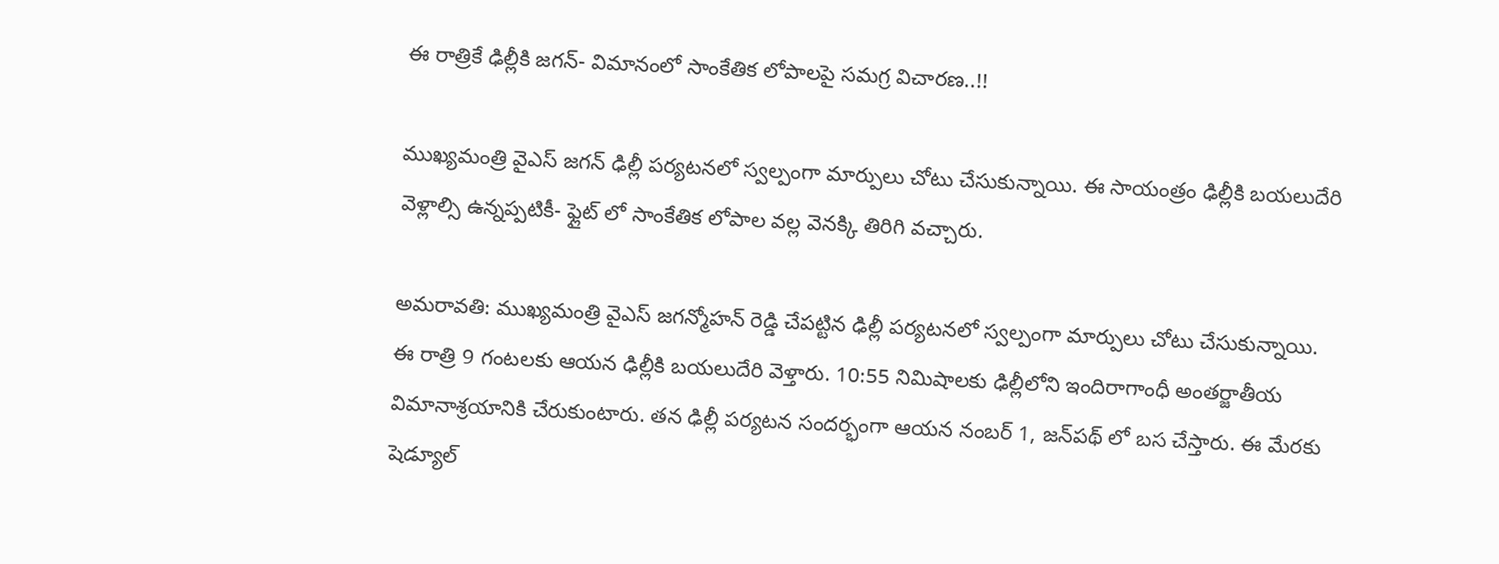ఈ రాత్రికే ఢిల్లీకి జగన్- విమానంలో సాంకేతిక లోపాలపై సమగ్ర విచారణ..!!

ముఖ్యమంత్రి వైఎస్ జగన్ ఢిల్లీ పర్యటనలో స్వల్పంగా మార్పులు చోటు చేసుకున్నాయి. ఈ సాయంత్రం ఢిల్లీకి బయలుదేరి వెళ్లాల్సి ఉన్నప్పటికీ- ఫ్లైట్ లో సాంకేతిక లోపాల వల్ల వెనక్కి తిరిగి వచ్చారు.

అమరావతి: ముఖ్యమంత్రి వైఎస్ జగన్మోహన్ రెడ్డి చేపట్టిన ఢిల్లీ పర్యటనలో స్వల్పంగా మార్పులు చోటు చేసుకున్నాయి. ఈ రాత్రి 9 గంటలకు ఆయన ఢిల్లీకి బయలుదేరి వెళ్తారు. 10:55 నిమిషాలకు ఢిల్లీలోని ఇందిరాగాంధీ అంతర్జాతీయ విమానాశ్రయానికి చేరుకుంటారు. తన ఢిల్లీ పర్యటన సందర్భంగా ఆయన నంబర్ 1, జన్‌పథ్ లో బస చేస్తారు. ఈ మేరకు షెడ్యూల్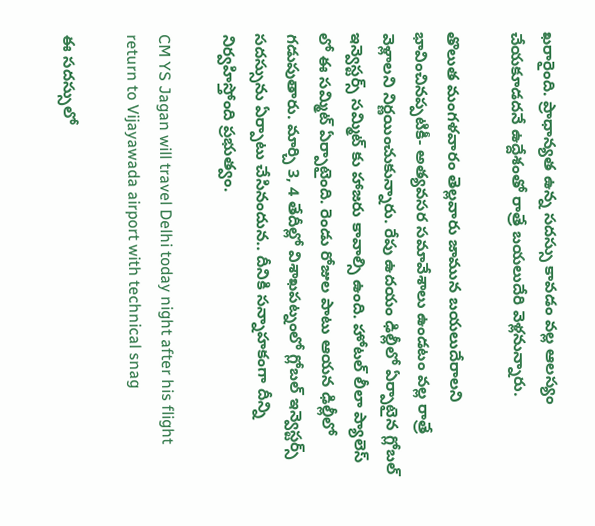ఖరారైంది. ప్రాధాన్యత ఉన్న సదస్సు కావడం వల్ల ఆలస్యం చేయకూడదనే ఉద్దేశంతో రాత్రే బయలుదేరి వెళ్లనున్నారు.

తొలుత మంగళవారం తెల్లవారు జామున బయలుదేరాలని భావించినప్పటికీ- అత్యవసర సమావేశాలు ఉండటం వల్ల రాత్రే వెళ్లాలని నిర్ణయించుకున్నారు. రేపు ఉదయం ఢిల్లీలో ఏర్పాటైన గ్లోబల్ ఇన్వెస్టర్స్ సమ్మిట్ కు హాజరు కావాల్సి ఉంది. హోటల్ లీలా ప్యాలెస్ లో ఈ సమ్మిట్ ఏర్పాటైంది. రెండు రోజుల పాటు ఆయన ఢిల్లీలో గడుపుతారు. మార్చి 3, 4 తేదీల్లో విశాఖపట్నంలో గ్లోబల్ ఇన్వెస్టర్స్ సదస్సును ఏర్పాటు చేసినందున.. దీనికి సన్నాహకంగా దీన్ని నిర్వహిస్తోంది ప్రభుత్వం.

CM YS Jagan will travel Delhi today night after his flight return to Vijayawada airport with technical snag

ఈ సదస్సులో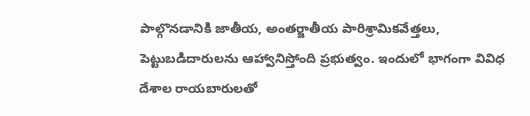పాల్గొనడానికి జాతీయ, అంతర్జాతీయ పారిశ్రామికవేత్తలు, పెట్టుబడిదారులను ఆహ్వానిస్తోంది ప్రభుత్వం. ఇందులో భాగంగా వివిధ దేశాల రాయబారులతో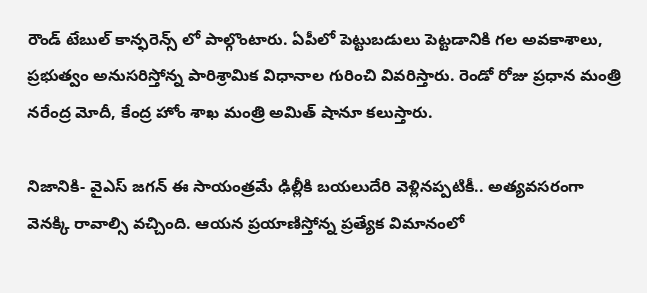రౌండ్ టేబుల్ కాన్ఫరెన్స్ లో పాల్గొంటారు. ఏపీలో పెట్టుబడులు పెట్టడానికి గల అవకాశాలు, ప్రభుత్వం అనుసరిస్తోన్న పారిశ్రామిక విధానాల గురించి వివరిస్తారు. రెండో రోజు ప్రధాన మంత్రి నరేంద్ర మోదీ, కేంద్ర హోం శాఖ మంత్రి అమిత్ షానూ కలుస్తారు.

నిజానికి- వైఎస్ జగన్ ఈ సాయంత్రమే ఢిల్లీకి బయలుదేరి వెళ్లినప్పటికీ.. అత్యవసరంగా వెనక్కి రావాల్సి వచ్చింది. ఆయన ప్రయాణిస్తోన్న ప్రత్యేక విమానంలో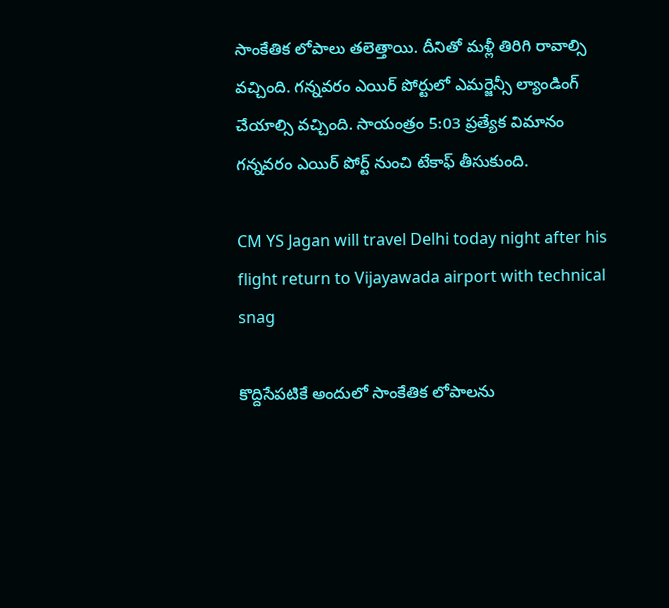సాంకేతిక లోపాలు తలెత్తాయి. దీనితో మళ్లీ తిరిగి రావాల్సి వచ్చింది. గన్నవరం ఎయిర్ పోర్టులో ఎమర్జెన్సీ ల్యాండింగ్ చేయాల్సి వచ్చింది. సాయంత్రం 5:03 ప్రత్యేక విమానం గన్నవరం ఎయిర్ పోర్ట్ నుంచి టేకాఫ్ తీసుకుంది.

CM YS Jagan will travel Delhi today night after his flight return to Vijayawada airport with technical snag

కొద్దిసేపటికే అందులో సాంకేతిక లోపాలను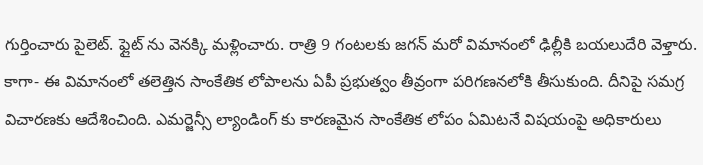గుర్తించారు పైలెట్. ఫ్లైట్ ను వెనక్కి మళ్లించారు. రాత్రి 9 గంటలకు జగన్ మరో విమానంలో ఢిల్లీకి బయలుదేరి వెళ్తారు. కాగా- ఈ విమానంలో తలెత్తిన సాంకేతిక లోపాలను ఏపీ ప్రభుత్వం తీవ్రంగా పరిగణనలోకి తీసుకుంది. దీనిపై సమగ్ర విచారణకు ఆదేశించింది. ఎమర్జెన్సీ ల్యాండింగ్‌ కు కారణమైన సాంకేతిక లోపం ఏమిటనే విషయంపై అధికారులు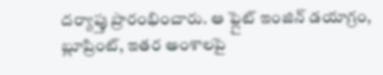దర్యాప్తు ప్రారంభించారు. ఆ ఫ్లైట్ ఇంజిన్ డయాగ్రం, బ్లూప్రింట్, ఇతర అంశాలపై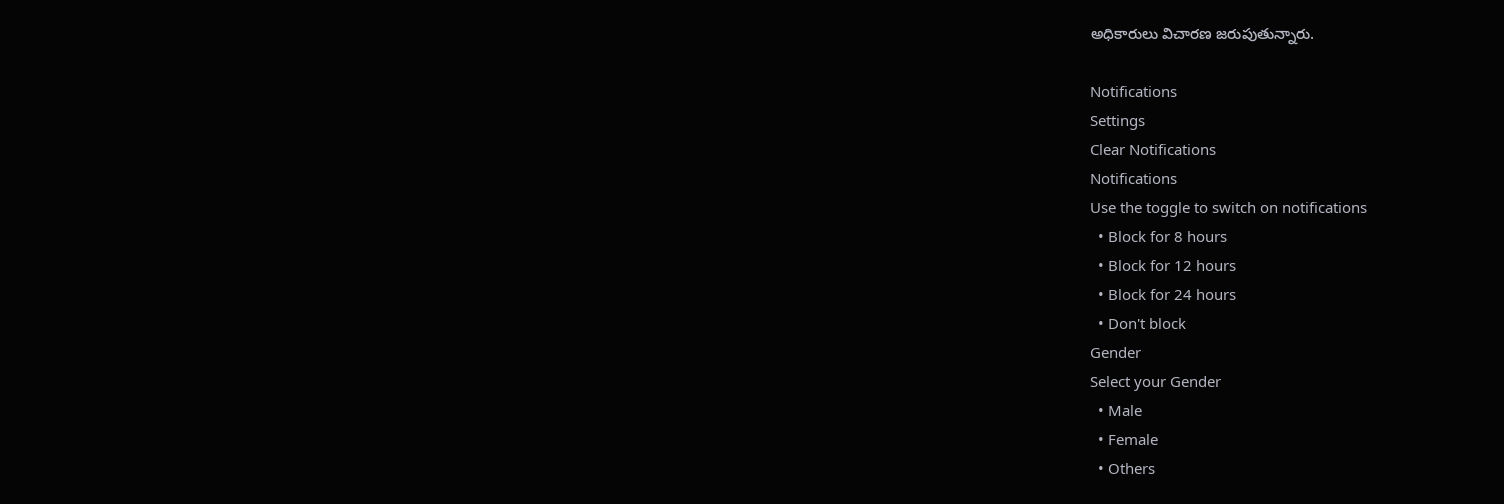అధికారులు విచారణ జరుపుతున్నారు.

Notifications
Settings
Clear Notifications
Notifications
Use the toggle to switch on notifications
  • Block for 8 hours
  • Block for 12 hours
  • Block for 24 hours
  • Don't block
Gender
Select your Gender
  • Male
  • Female
  • Others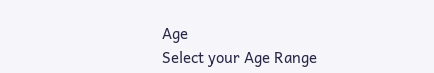Age
Select your Age Range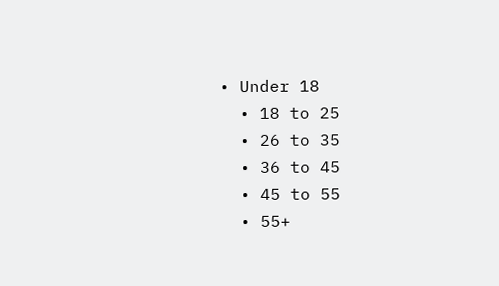• Under 18
  • 18 to 25
  • 26 to 35
  • 36 to 45
  • 45 to 55
  • 55+